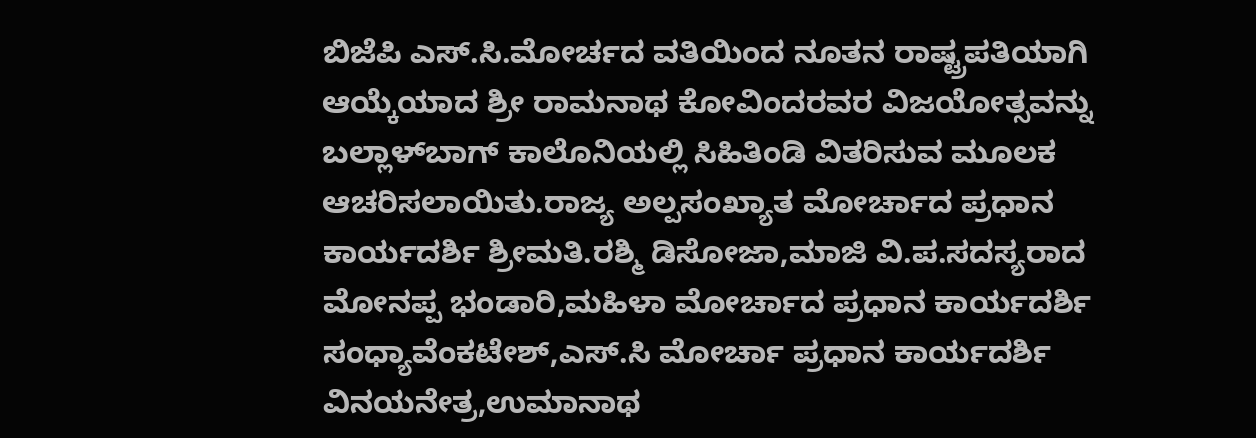ಬಿಜೆಪಿ ಎಸ್.ಸಿ.ಮೋರ್ಚದ ವತಿಯಿಂದ ನೂತನ ರಾಷ್ಟ್ರಪತಿಯಾಗಿ ಆಯ್ಕೆಯಾದ ಶ್ರೀ ರಾಮನಾಥ ಕೋವಿಂದರವರ ವಿಜಯೋತ್ಸವನ್ನು ಬಲ್ಲಾಳ್‍ಬಾಗ್ ಕಾಲೊನಿಯಲ್ಲಿ ಸಿಹಿತಿಂಡಿ ವಿತರಿಸುವ ಮೂಲಕ ಆಚರಿಸಲಾಯಿತು.ರಾಜ್ಯ ಅಲ್ಪಸಂಖ್ಯಾತ ಮೋರ್ಚಾದ ಪ್ರಧಾನ ಕಾರ್ಯದರ್ಶಿ ಶ್ರೀಮತಿ.ರಶ್ಮಿ ಡಿಸೋಜಾ,ಮಾಜಿ ವಿ.ಪ.ಸದಸ್ಯರಾದ ಮೋನಪ್ಪ ಭಂಡಾರಿ,ಮಹಿಳಾ ಮೋರ್ಚಾದ ಪ್ರಧಾನ ಕಾರ್ಯದರ್ಶಿ ಸಂಧ್ಯಾವೆಂಕಟೇಶ್,ಎಸ್.ಸಿ ಮೋರ್ಚಾ ಪ್ರಧಾನ ಕಾರ್ಯದರ್ಶಿ ವಿನಯನೇತ್ರ,ಉಮಾನಾಥ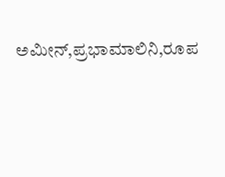ಅಮೀನ್,ಪ್ರಭಾಮಾಲಿನಿ,ರೂಪ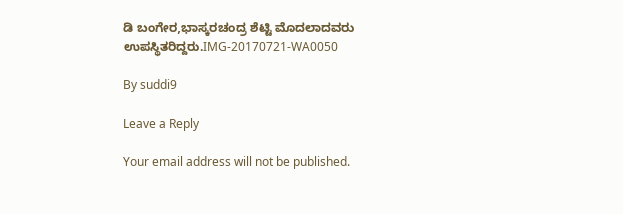ಡಿ ಬಂಗೇರ,ಭಾಸ್ಕರಚಂದ್ರ ಶೆಟ್ಟಿ ಮೊದಲಾದವರು ಉಪಸ್ಥಿತರಿದ್ದರು.IMG-20170721-WA0050

By suddi9

Leave a Reply

Your email address will not be published.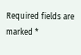Required fields are marked *